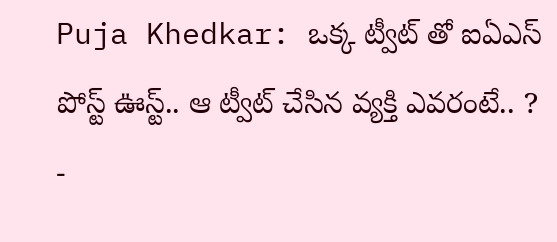Puja Khedkar: ఒక్క ట్వీట్ తో ఐఏఎస్ పోస్ట్ ఊస్ట్.. ఆ ట్వీట్ చేసిన వ్యక్తి ఎవరంటే.. ?
-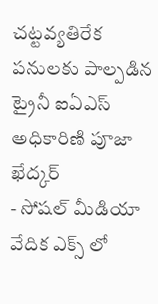చట్టవ్యతిరేక పనులకు పాల్పడిన ట్రైనీ ఐఏఎస్ అధికారిణి పూజా ఖేద్కర్
- సోషల్ మీడియా వేదిక ఎక్స్ లో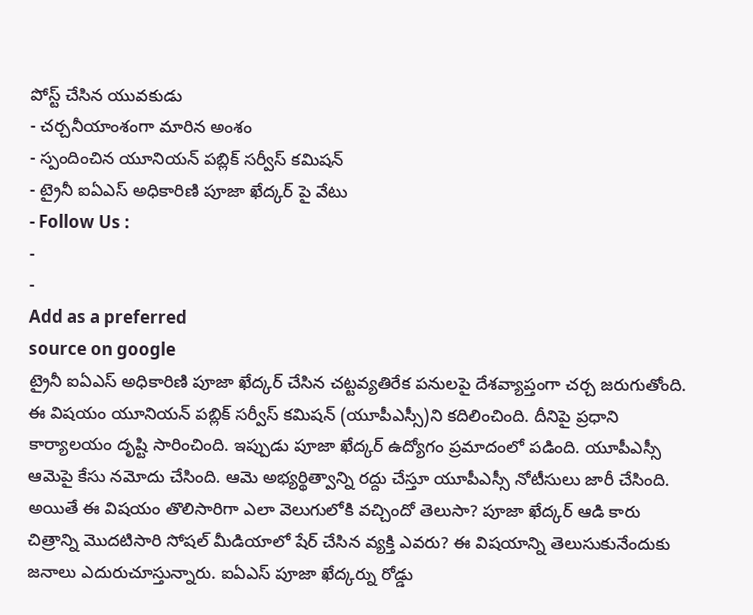పోస్ట్ చేసిన యువకుడు
- చర్చనీయాంశంగా మారిన అంశం
- స్పందించిన యూనియన్ పబ్లిక్ సర్వీస్ కమిషన్
- ట్రైనీ ఐఏఎస్ అధికారిణి పూజా ఖేద్కర్ పై వేటు
- Follow Us :
-
-
Add as a preferred
source on google
ట్రైనీ ఐఏఎస్ అధికారిణి పూజా ఖేద్కర్ చేసిన చట్టవ్యతిరేక పనులపై దేశవ్యాప్తంగా చర్చ జరుగుతోంది. ఈ విషయం యూనియన్ పబ్లిక్ సర్వీస్ కమిషన్ (యూపీఎస్సీ)ని కదిలించింది. దీనిపై ప్రధాని కార్యాలయం దృష్టి సారించింది. ఇప్పుడు పూజా ఖేద్కర్ ఉద్యోగం ప్రమాదంలో పడింది. యూపీఎస్సీ ఆమెపై కేసు నమోదు చేసింది. ఆమె అభ్యర్థిత్వాన్ని రద్దు చేస్తూ యూపీఎస్సీ నోటీసులు జారీ చేసింది. అయితే ఈ విషయం తొలిసారిగా ఎలా వెలుగులోకి వచ్చిందో తెలుసా? పూజా ఖేద్కర్ ఆడి కారు చిత్రాన్ని మొదటిసారి సోషల్ మీడియాలో షేర్ చేసిన వ్యక్తి ఎవరు? ఈ విషయాన్ని తెలుసుకునేందుకు జనాలు ఎదురుచూస్తున్నారు. ఐఏఎస్ పూజా ఖేద్కర్ను రోడ్డు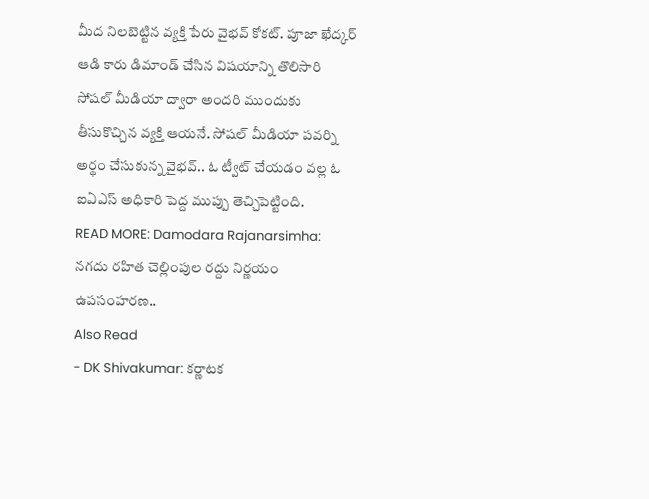మీద నిలబెట్టిన వ్యక్తి పేరు వైభవ్ కోకట్. పూజా ఖేద్కర్ ఆడి కారు డిమాండ్ చేసిన విషయాన్ని తొలిసారి సోషల్ మీడియా ద్వారా అందరి ముందుకు తీసుకొచ్చిన వ్యక్తి ఆయనే. సోషల్ మీడియా పవర్ని అర్థం చేసుకున్న వైభవ్.. ఓ ట్వీట్ చేయడం వల్ల ఓ ఐఏఎస్ అధికారి పెద్ద ముప్పు తెచ్చిపెట్టింది.
READ MORE: Damodara Rajanarsimha: నగదు రహిత చెల్లింపుల రద్దు నిర్ణయం ఉపసంహరణ..
Also Read
- DK Shivakumar: కర్ణాటక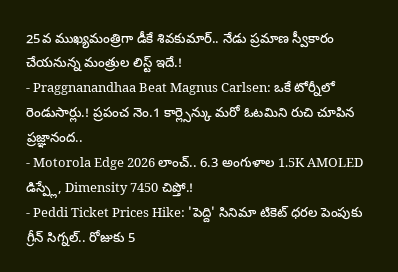25వ ముఖ్యమంత్రిగా డీకే శివకుమార్.. నేడు ప్రమాణ స్వీకారం చేయనున్న మంత్రుల లిస్ట్ ఇదే.!
- Praggnanandhaa Beat Magnus Carlsen: ఒకే టోర్నీలో రెండుసార్లు.! ప్రపంచ నెం.1 కార్ల్సెన్కు మరో ఓటమిని రుచి చూపిన ప్రజ్ఞానంద..
- Motorola Edge 2026 లాంచ్.. 6.3 అంగుళాల 1.5K AMOLED డిస్ప్లే, Dimensity 7450 చిప్తో.!
- Peddi Ticket Prices Hike: 'పెద్ది' సినిమా టికెట్ ధరల పెంపుకు గ్రీన్ సిగ్నల్.. రోజుకు 5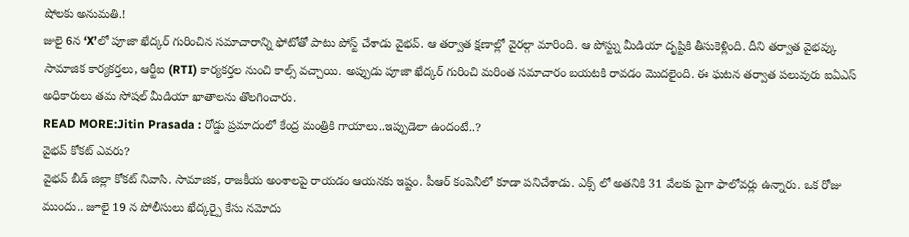షోలకు అనుమతి.!
జులై 6న ‘X’లో పూజా ఖేద్కర్ గురించిన సమాచారాన్ని ఫోటోతో పాటు పోస్ట్ చేశాడు వైభవ్. ఆ తర్వాత క్షణాల్లో వైరల్గా మారింది. ఆ పోస్ట్ను మీడియా దృష్టికి తీసుకెళ్లింది. దీని తర్వాత వైభవ్కు సామాజిక కార్యకర్తలు, ఆర్టీఐ (RTI) కార్యకర్తల నుంచి కాల్స్ వచ్చాయి. అప్పుడు పూజా ఖేద్కర్ గురించి మరింత సమాచారం బయటకి రావడం మొదలైంది. ఈ ఘటన తర్వాత పలువురు ఐఏఎస్ అధికారులు తమ సోషల్ మీడియా ఖాతాలను తొలగించారు.
READ MORE:Jitin Prasada : రోడ్డు ప్రమాదంలో కేంద్ర మంత్రికి గాయాలు..ఇప్పుడెలా ఉందంటే..?
వైభవ్ కోకట్ ఎవరు?
వైభవ్ బీడ్ జిల్లా కోకట్ నివాసి. సామాజిక, రాజకీయ అంశాలపై రాయడం ఆయనకు ఇష్టం. పీఆర్ కంపెనీలో కూడా పనిచేశాడు. ఎక్స్ లో అతనికి 31 వేలకు పైగా ఫాలోవర్లు ఉన్నారు. ఒక రోజు ముందు.. జూలై 19 న పోలీసులు ఖేద్కర్పై కేసు నమోదు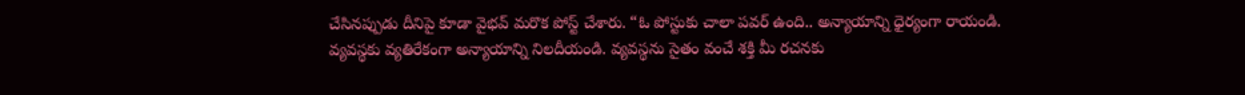చేసినప్పుడు దీనిపై కూడా వైభవ్ మరొక పోస్ట్ చేశారు. “ఓ పోస్టుకు చాలా పవర్ ఉంది.. అన్యాయాన్ని ధైర్యంగా రాయండి. వ్యవస్థకు వ్యతిరేకంగా అన్యాయాన్ని నిలదీయండి. వ్యవస్థను సైతం వంచే శక్తి మీ రచనకు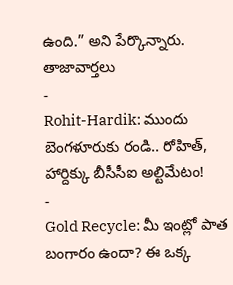ఉంది.” అని పేర్కొన్నారు.
తాజావార్తలు
-
Rohit-Hardik: ముందు బెంగళూరుకు రండి.. రోహిత్, హార్దిక్కు బీసీసీఐ అల్టిమేటం!
-
Gold Recycle: మీ ఇంట్లో పాత బంగారం ఉందా? ఈ ఒక్క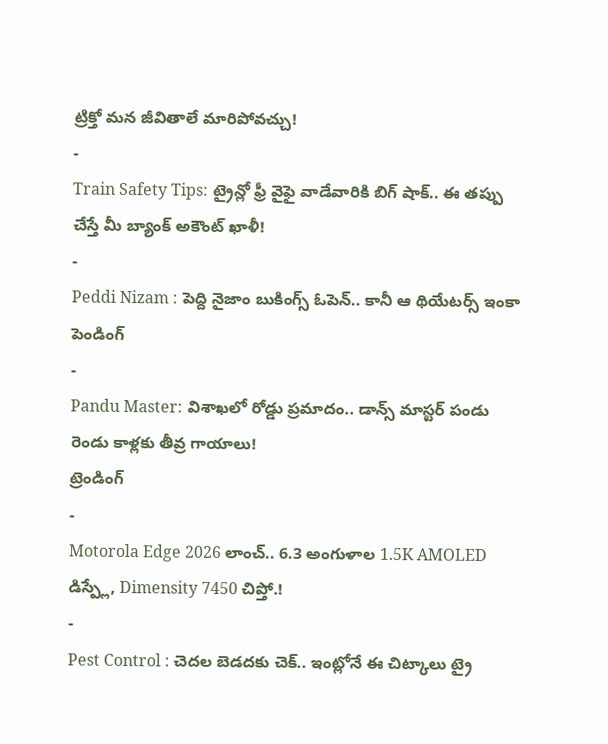ట్రిక్తో మన జీవితాలే మారిపోవచ్చు!
-
Train Safety Tips: ట్రైన్లో ఫ్రీ వైఫై వాడేవారికి బిగ్ షాక్.. ఈ తప్పు చేస్తే మీ బ్యాంక్ అకౌంట్ ఖాళీ!
-
Peddi Nizam : పెద్ది నైజాం బుకింగ్స్ ఓపెన్.. కానీ ఆ థియేటర్స్ ఇంకా పెండింగ్
-
Pandu Master: విశాఖలో రోడ్డు ప్రమాదం.. డాన్స్ మాస్టర్ పండు రెండు కాళ్లకు తీవ్ర గాయాలు!
ట్రెండింగ్
-
Motorola Edge 2026 లాంచ్.. 6.3 అంగుళాల 1.5K AMOLED డిస్ప్లే, Dimensity 7450 చిప్తో.!
-
Pest Control : చెదల బెడదకు చెక్.. ఇంట్లోనే ఈ చిట్కాలు ట్రై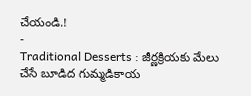చేయండి.!
-
Traditional Desserts : జీర్ణక్రియకు మేలు చేసే బూడిద గుమ్మడికాయ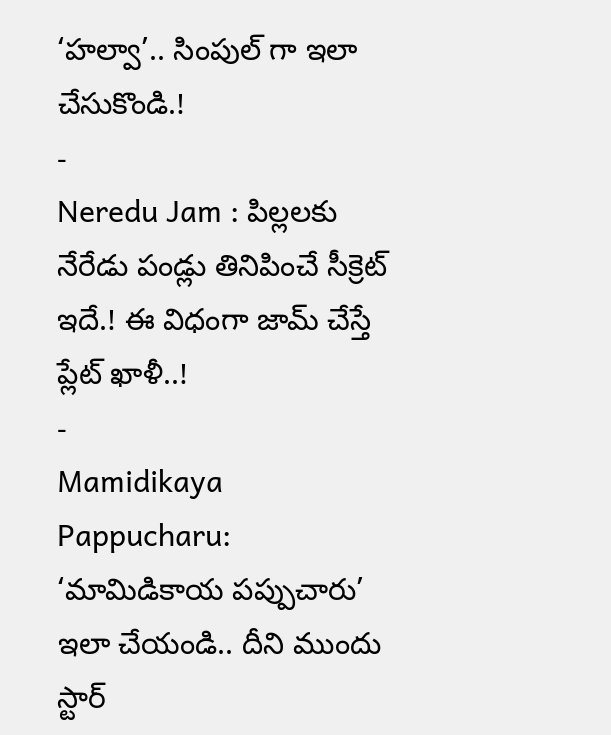‘హల్వా’.. సింపుల్ గా ఇలా చేసుకొండి.!
-
Neredu Jam : పిల్లలకు నేరేడు పండ్లు తినిపించే సీక్రెట్ ఇదే.! ఈ విధంగా జామ్ చేస్తే ప్లేట్ ఖాళీ..!
-
Mamidikaya Pappucharu: ‘మామిడికాయ పప్పుచారు’ ఇలా చేయండి.. దీని ముందు స్టార్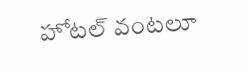హోటల్ వంటలూ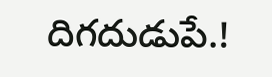దిగదుడుపే.!